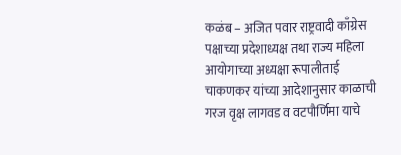कळंब – अजित पवार राष्ट्रवादी काँग्रेस पक्षाच्या प्रदेशाध्यक्ष तथा राज्य महिला आयोगाच्या अध्यक्षा रूपालीताई चाकणकर यांच्या आदेशानुसार काळाची गरज वृक्ष लागवड व वटपौर्णिमा याचे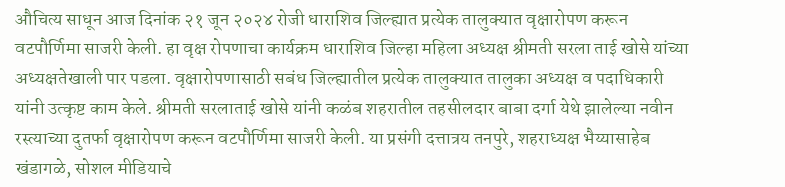औचित्य साधून आज दिनांक २१ जून २०२४ रोजी धाराशिव जिल्ह्यात प्रत्येक तालुक्यात वृक्षारोपण करून वटपौर्णिमा साजरी केली. हा वृक्ष रोपणाचा कार्यक्रम धाराशिव जिल्हा महिला अध्यक्ष श्रीमती सरला ताई खोसे यांच्या अध्यक्षतेखाली पार पडला. वृक्षारोपणासाठी सबंध जिल्ह्यातील प्रत्येक तालुक्यात तालुका अध्यक्ष व पदाधिकारी यांनी उत्कृष्ट काम केले. श्रीमती सरलाताई खोसे यांनी कळंब शहरातील तहसीलदार बाबा दर्गा येथे झालेल्या नवीन रस्त्याच्या दुतर्फा वृक्षारोपण करून वटपौर्णिमा साजरी केली. या प्रसंगी दत्तात्रय तनपुरे, शहराध्यक्ष भैय्यासाहेब खंडागळे, सोशल मीडियाचे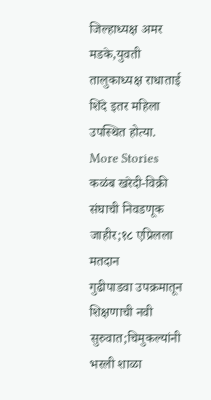जिल्हाध्यक्ष अमर मडके,युवती तालुकाध्यक्ष राधाताई शिंदे इतर महिला उपस्थित होत्या.
More Stories
कळंब खरेदी-विक्री संघाची निवडणूक जाहीर;१८ एप्रिलला मतदान
गुढीपाडवा उपक्रमातून शिक्षणाची नवी सुरुवात;चिमुकल्यांनी भरली शाळा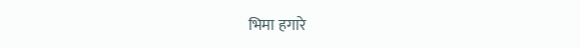भिमा हगारे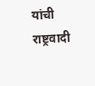यांची राष्ट्रवादी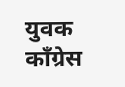युवक काँग्रेस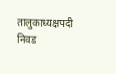तालुकाध्यक्षपदी निवड